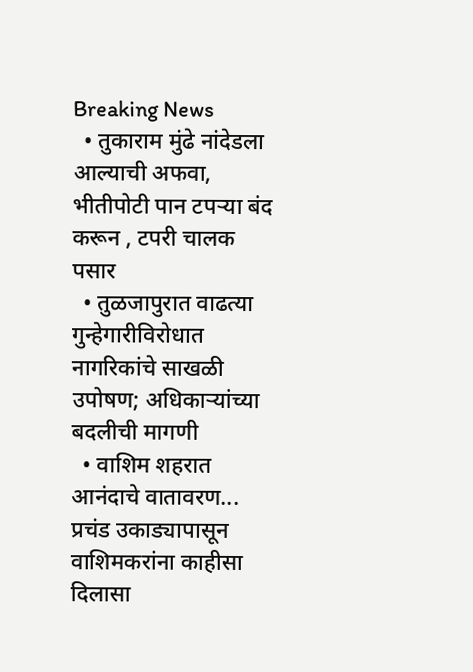Breaking News
  • तुकाराम मुंढे नांदेडला आल्याची अफवा, भीतीपोटी पान टपऱ्या बंद करून , टपरी चालक पसार
  • तुळजापुरात वाढत्या गुन्हेगारीविरोधात नागरिकांचे साखळी उपोषण; अधिकाऱ्यांच्या बदलीची मागणी
  • वाशिम शहरात आनंदाचे वातावरण... प्रचंड उकाड्यापासून वाशिमकरांना काहीसा दिलासा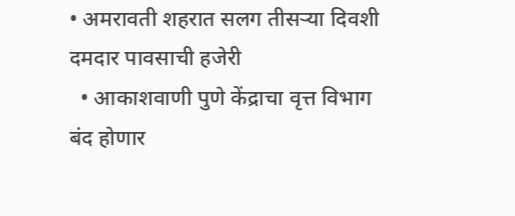• अमरावती शहरात सलग तीसऱ्या दिवशी दमदार पावसाची हजेरी
  • आकाशवाणी पुणे केंद्राचा वृत्त विभाग बंद होणार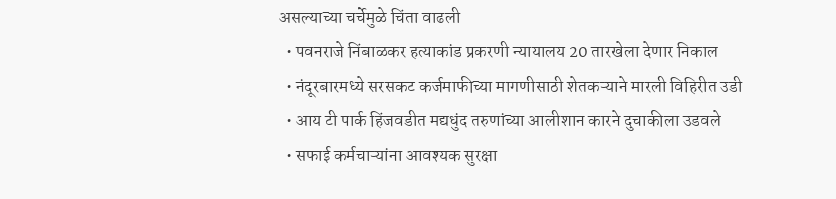असल्याच्या चर्चेमुळे चिंता वाढली
  • पवनराजे निंबाळकर हत्याकांड प्रकरणी न्यायालय 20 तारखेला देणार निकाल
  • नंदूरबारमध्ये सरसकट कर्जमाफीच्या मागणीसाठी शेतकऱ्याने मारली विहिरीत उडी
  • आय टी पार्क हिंजवडीत मद्यधुंद तरुणांच्या आलीशान कारने दुचाकीला उडवले
  • सफाई कर्मचाऱ्यांना आवश्यक सुरक्षा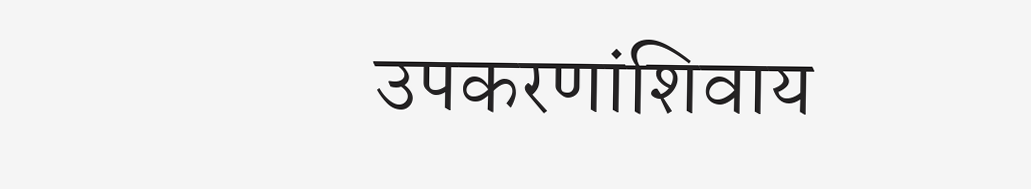उपकरणांशिवाय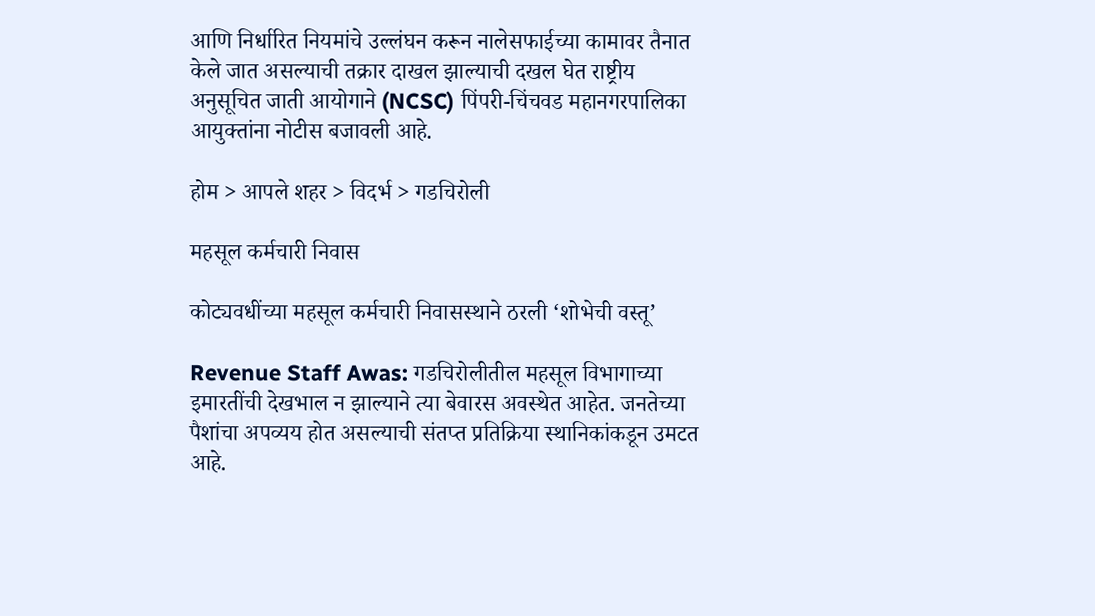आणि निर्धारित नियमांचे उल्लंघन करून नालेसफाईच्या कामावर तैनात केले जात असल्याची तक्रार दाखल झाल्याची दखल घेत राष्ट्रीय अनुसूचित जाती आयोगाने (NCSC) पिंपरी-चिंचवड महानगरपालिका आयुक्तांना नोटीस बजावली आहे.

होम > आपले शहर > विदर्भ > गडचिरोली

महसूल कर्मचारी निवास

कोट्यवधींच्या महसूल कर्मचारी निवासस्थाने ठरली ‘शोभेची वस्तू’

Revenue Staff Awas: गडचिरोलीतील महसूल विभागाच्या इमारतींची देखभाल न झाल्याने त्या बेवारस अवस्थेत आहेत. जनतेच्या पैशांचा अपव्यय होत असल्याची संतप्त प्रतिक्रिया स्थानिकांकडून उमटत आहे.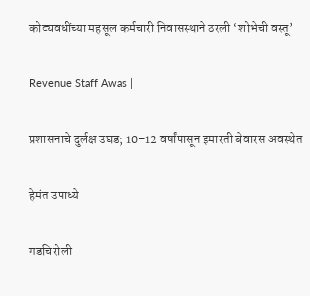कोट्यवधींच्या महसूल कर्मचारी निवासस्थाने ठरली ‘शोभेची वस्तू’

Revenue Staff Awas |

प्रशासनाचे दुर्लक्ष उघड; 10–12 वर्षांपासून इमारती बेवारस अवस्थेत

हेमंत उपाध्ये

गडचिरोली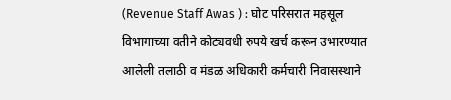(Revenue Staff Awas ) : घोट परिसरात महसूल विभागाच्या वतीने कोट्यवधी रुपये खर्च करून उभारण्यात आलेली तलाठी व मंडळ अधिकारी कर्मचारी निवासस्थाने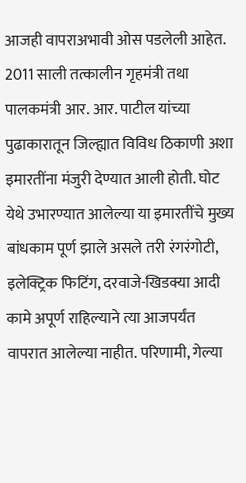आजही वापराअभावी ओस पडलेली आहेत. 2011 साली तत्कालीन गृहमंत्री तथा पालकमंत्री आर. आर. पाटील यांच्या पुढाकारातून जिल्ह्यात विविध ठिकाणी अशा इमारतींना मंजुरी देण्यात आली होती. घोट येथे उभारण्यात आलेल्या या इमारतींचे मुख्य बांधकाम पूर्ण झाले असले तरी रंगरंगोटी, इलेक्ट्रिक फिटिंग, दरवाजे-खिडक्या आदी कामे अपूर्ण राहिल्याने त्या आजपर्यंत वापरात आलेल्या नाहीत. परिणामी, गेल्या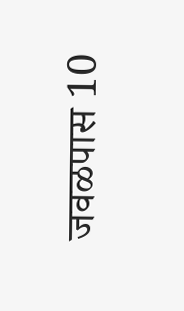जवळपास 10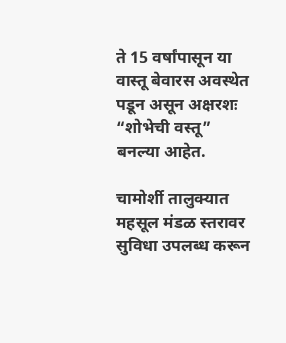ते 15 वर्षांपासून या वास्तू बेवारस अवस्थेत पडून असून अक्षरशः “शोभेची वस्तू” बनल्या आहेत.

चामोर्शी तालुक्यात महसूल मंडळ स्तरावर सुविधा उपलब्ध करून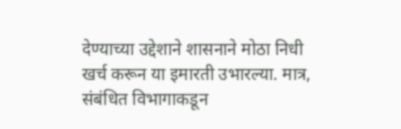देण्याच्या उद्देशाने शासनाने मोठा निधी खर्च करून या इमारती उभारल्या. मात्र, संबंधित विभागाकडून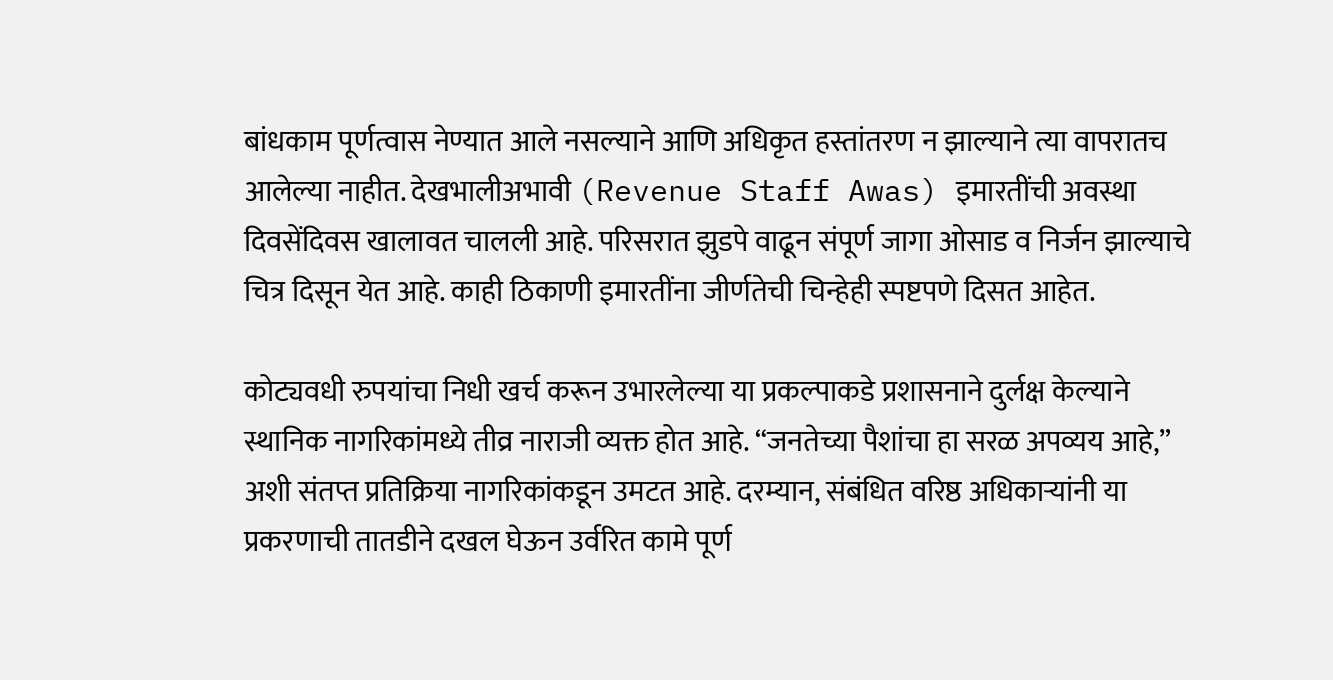बांधकाम पूर्णत्वास नेण्यात आले नसल्याने आणि अधिकृत हस्तांतरण न झाल्याने त्या वापरातच आलेल्या नाहीत. देखभालीअभावी (Revenue Staff Awas) इमारतींची अवस्था दिवसेंदिवस खालावत चालली आहे. परिसरात झुडपे वाढून संपूर्ण जागा ओसाड व निर्जन झाल्याचे चित्र दिसून येत आहे. काही ठिकाणी इमारतींना जीर्णतेची चिन्हेही स्पष्टपणे दिसत आहेत.

कोट्यवधी रुपयांचा निधी खर्च करून उभारलेल्या या प्रकल्पाकडे प्रशासनाने दुर्लक्ष केल्याने स्थानिक नागरिकांमध्ये तीव्र नाराजी व्यक्त होत आहे. “जनतेच्या पैशांचा हा सरळ अपव्यय आहे,” अशी संतप्त प्रतिक्रिया नागरिकांकडून उमटत आहे. दरम्यान, संबंधित वरिष्ठ अधिकाऱ्यांनी या प्रकरणाची तातडीने दखल घेऊन उर्वरित कामे पूर्ण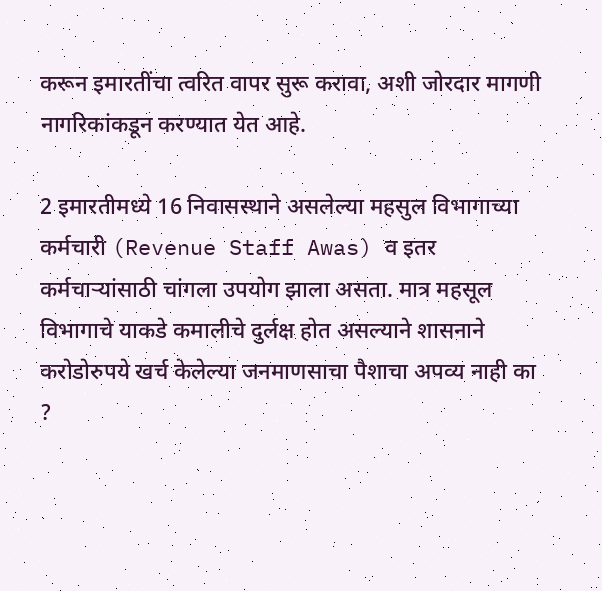करून इमारतींचा त्वरित वापर सुरू करावा, अशी जोरदार मागणी नागरिकांकडून करण्यात येत आहे.

2 इमारतीमध्ये 16 निवासस्थाने असलेल्या महसुल विभागाच्या कर्मचारी (Revenue Staff Awas) व इतर कर्मचाऱ्यांसाठी चांगला उपयोग झाला असता. मात्र महसूल विभागाचे याकडे कमालीचे दुर्लक्ष होत असल्याने शासनाने करोडोरुपये खर्च केलेल्या जनमाणसाचा पैशाचा अपव्य नाही का ?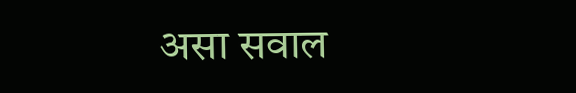असा सवाल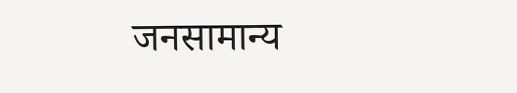जनसामान्य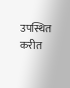उपस्थित करीत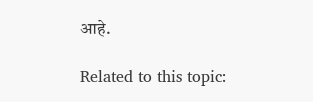आहे.

Related to this topic: